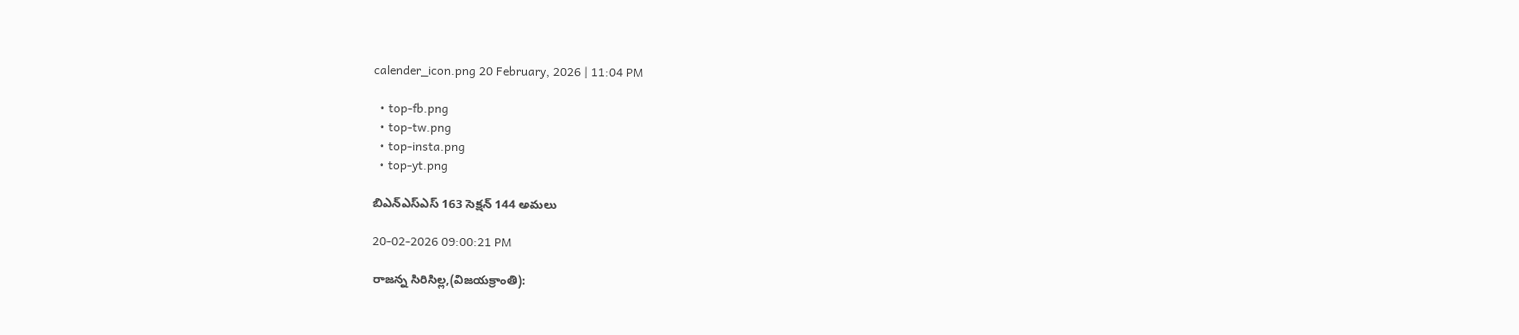calender_icon.png 20 February, 2026 | 11:04 PM

  • top-fb.png
  • top-tw.png
  • top-insta.png
  • top-yt.png

బిఎన్ఎస్ఎస్ 163 సెక్షన్ 144 అమలు

20-02-2026 09:00:21 PM

రాజన్న సిరిసిల్ల,(విజయక్రాంతి):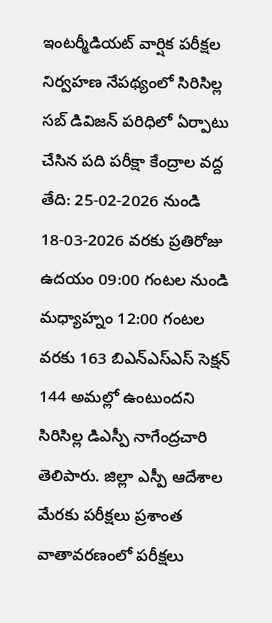ఇంటర్మీడియట్ వార్షిక పరీక్షల నిర్వహణ నేపథ్యంలో సిరిసిల్ల సబ్ డివిజన్ పరిధిలో ఏర్పాటు చేసిన పది పరీక్షా కేంద్రాల వద్ద తేది: 25-02-2026 నుండి 18-03-2026 వరకు ప్రతిరోజు ఉదయం 09:00 గంటల నుండి మధ్యాహ్నం 12:00 గంటల వరకు 163 బిఎన్ఎస్ఎస్ సెక్షన్ 144 అమల్లో ఉంటుందని సిరిసిల్ల డిఎస్పీ నాగేంద్రచారి తెలిపారు. జిల్లా ఎస్పీ ఆదేశాల మేరకు పరీక్షలు ప్రశాంత వాతావరణంలో పరీక్షలు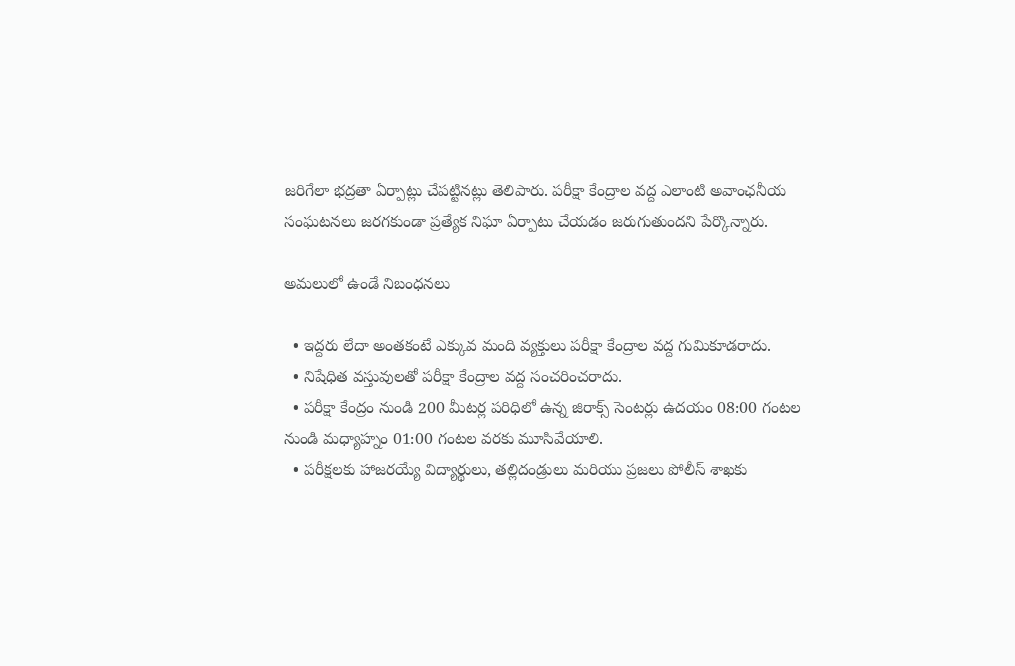జరిగేలా భద్రతా ఏర్పాట్లు చేపట్టినట్లు తెలిపారు. పరీక్షా కేంద్రాల వద్ద ఎలాంటి అవాంఛనీయ సంఘటనలు జరగకుండా ప్రత్యేక నిఘా ఏర్పాటు చేయడం జరుగుతుందని పేర్కొన్నారు.

అమలులో ఉండే నిబంధనలు

  • ఇద్దరు లేదా అంతకంటే ఎక్కువ మంది వ్యక్తులు పరీక్షా కేంద్రాల వద్ద గుమికూడరాదు.
  • నిషేధిత వస్తువులతో పరీక్షా కేంద్రాల వద్ద సంచరించరాదు.
  • పరీక్షా కేంద్రం నుండి 200 మీటర్ల పరిధిలో ఉన్న జిరాక్స్ సెంటర్లు ఉదయం 08:00 గంటల నుండి మధ్యాహ్నం 01:00 గంటల వరకు మూసివేయాలి.
  • పరీక్షలకు హాజరయ్యే విద్యార్థులు, తల్లిదండ్రులు మరియు ప్రజలు పోలీస్ శాఖకు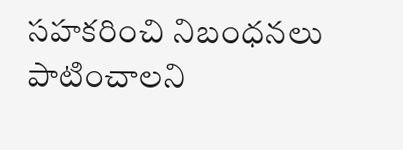సహకరించి నిబంధనలు పాటించాలని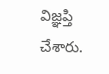విజ్ఞప్తి చేశారు.